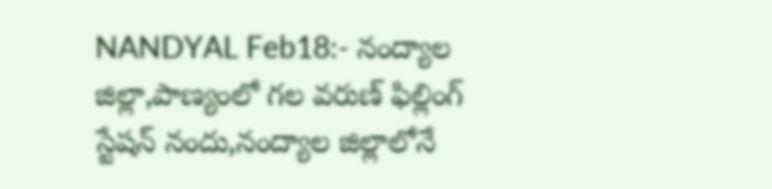NANDYAL Feb18:- నంద్యాల జిల్లా,పాణ్యంలో గల వరుణ్ ఫిల్లింగ్ స్టేషన్ నందు,నంద్యాల జిల్లాలోనే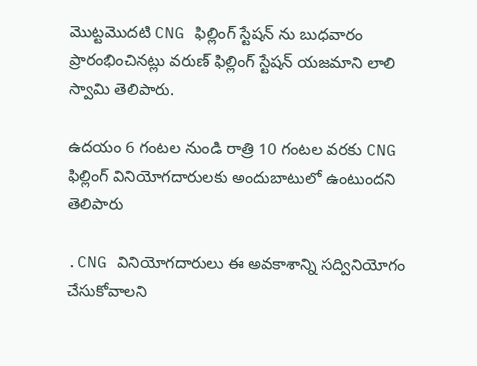మొట్టమొదటి CNG ఫిల్లింగ్ స్టేషన్ ను బుధవారం ప్రారంభించినట్లు వరుణ్ ఫిల్లింగ్ స్టేషన్ యజమాని లాలి స్వామి తెలిపారు.

ఉదయం 6 గంటల నుండి రాత్రి 10 గంటల వరకు CNG ఫిల్లింగ్ వినియోగదారులకు అందుబాటులో ఉంటుందని తెలిపారు

.CNG వినియోగదారులు ఈ అవకాశాన్ని సద్వినియోగం చేసుకోవాలని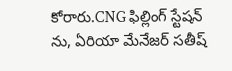కోరారు.CNG ఫిల్లింగ్ స్టేషన్ ను, ఏరియా మేనేజర్ సతీష్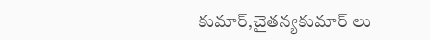కుమార్,చైతన్యకుమార్ లు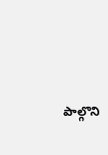పాల్గొని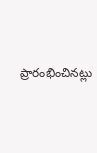ప్రారంభించినట్లు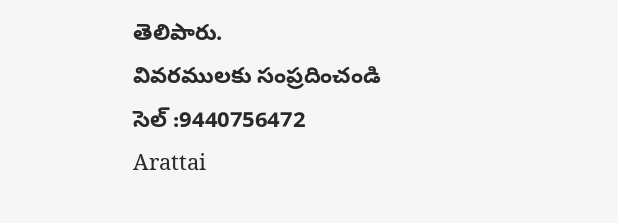తెలిపారు.
వివరములకు సంప్రదించండి
సెల్ :9440756472
Arattai